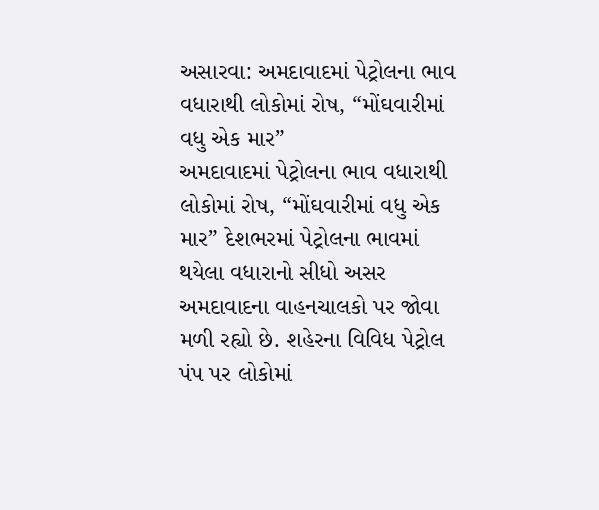અસારવા: અમદાવાદમાં પેટ્રોલના ભાવ વધારાથી લોકોમાં રોષ, “મોંઘવારીમાં વધુ એક માર”
અમદાવાદમાં પેટ્રોલના ભાવ વધારાથી લોકોમાં રોષ, “મોંઘવારીમાં વધુ એક માર” દેશભરમાં પેટ્રોલના ભાવમાં થયેલા વધારાનો સીધો અસર અમદાવાદના વાહનચાલકો પર જોવા મળી રહ્યો છે. શહેરના વિવિધ પેટ્રોલ પંપ પર લોકોમાં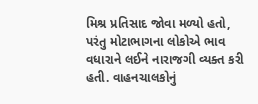મિશ્ર પ્રતિસાદ જોવા મળ્યો હતો, પરંતુ મોટાભાગના લોકોએ ભાવ વધારાને લઈને નારાજગી વ્યક્ત કરી હતી. વાહનચાલકોનું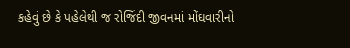કહેવું છે કે પહેલેથી જ રોજિંદી જીવનમાં મોંઘવારીનો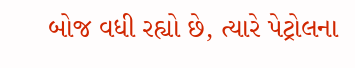બોજ વધી રહ્યો છે, ત્યારે પેટ્રોલના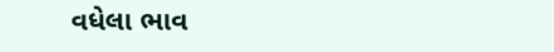વધેલા ભાવ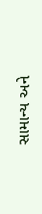સામાન્ય અને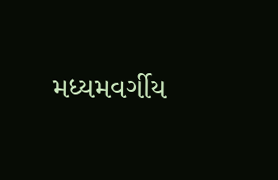મધ્યમવર્ગીય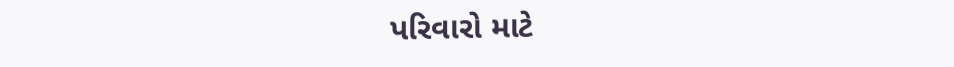પરિવારો માટે